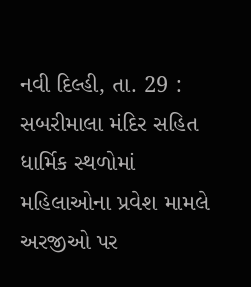નવી દિલ્હી, તા. 29 : સબરીમાલા મંદિર સહિત ધાર્મિક સ્થળોમાં મહિલાઓના પ્રવેશ મામલે અરજીઓ પર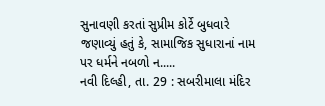સુનાવણી કરતાં સુપ્રીમ કોર્ટે બુધવારે જણાવ્યું હતું કે, સામાજિક સુધારાનાં નામ પર ધર્મને નબળો ન.....
નવી દિલ્હી, તા. 29 : સબરીમાલા મંદિર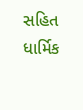સહિત ધાર્મિક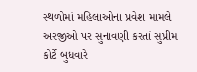સ્થળોમાં મહિલાઓના પ્રવેશ મામલે અરજીઓ પર સુનાવણી કરતાં સુપ્રીમ કોર્ટે બુધવારે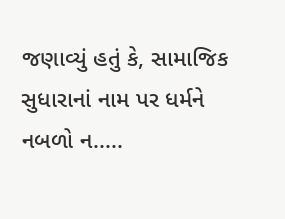જણાવ્યું હતું કે, સામાજિક સુધારાનાં નામ પર ધર્મને નબળો ન.....